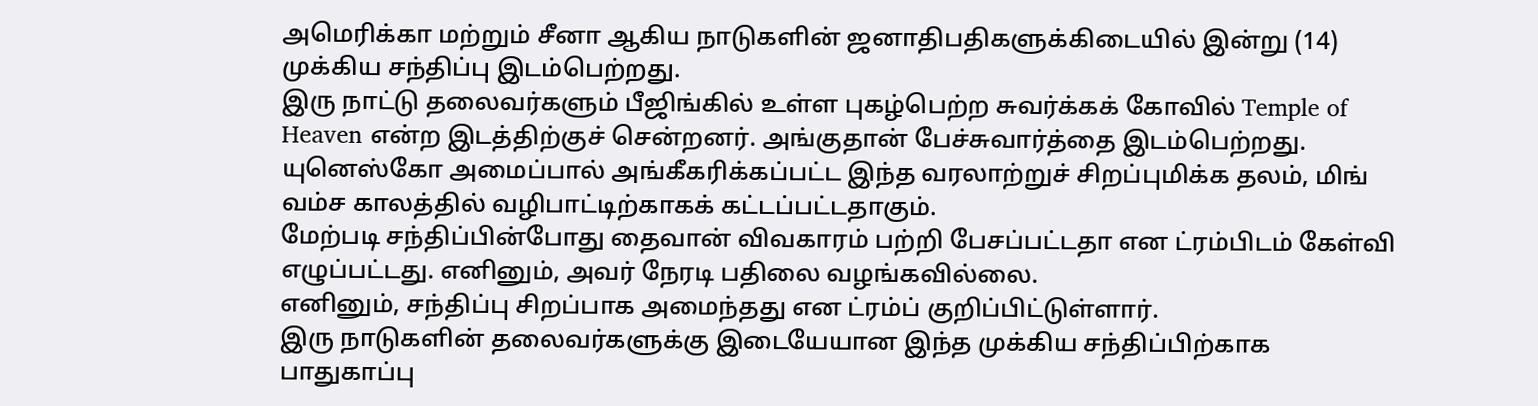அமெரிக்கா மற்றும் சீனா ஆகிய நாடுகளின் ஜனாதிபதிகளுக்கிடையில் இன்று (14) முக்கிய சந்திப்பு இடம்பெற்றது.
இரு நாட்டு தலைவர்களும் பீஜிங்கில் உள்ள புகழ்பெற்ற சுவர்க்கக் கோவில் Temple of Heaven என்ற இடத்திற்குச் சென்றனர். அங்குதான் பேச்சுவார்த்தை இடம்பெற்றது.
யுனெஸ்கோ அமைப்பால் அங்கீகரிக்கப்பட்ட இந்த வரலாற்றுச் சிறப்புமிக்க தலம், மிங் வம்ச காலத்தில் வழிபாட்டிற்காகக் கட்டப்பட்டதாகும்.
மேற்படி சந்திப்பின்போது தைவான் விவகாரம் பற்றி பேசப்பட்டதா என ட்ரம்பிடம் கேள்வி எழுப்பட்டது. எனினும், அவர் நேரடி பதிலை வழங்கவில்லை.
எனினும், சந்திப்பு சிறப்பாக அமைந்தது என ட்ரம்ப் குறிப்பிட்டுள்ளார்.
இரு நாடுகளின் தலைவர்களுக்கு இடையேயான இந்த முக்கிய சந்திப்பிற்காக பாதுகாப்பு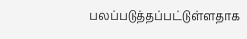பலப்படுத்தப்பட்டுள்ளதாக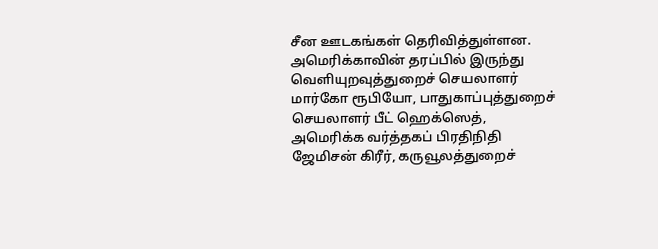சீன ஊடகங்கள் தெரிவித்துள்ளன.
அமெரிக்காவின் தரப்பில் இருந்து வெளியுறவுத்துறைச் செயலாளர் மார்கோ ரூபியோ, பாதுகாப்புத்துறைச் செயலாளர் பீட் ஹெக்ஸெத், அமெரிக்க வர்த்தகப் பிரதிநிதி ஜேமிசன் கிரீர், கருவூலத்துறைச்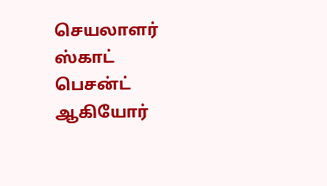செயலாளர் ஸ்காட் பெசன்ட் ஆகியோர்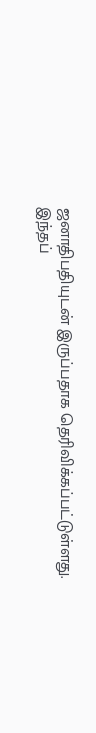ஜனாதிபதியுடன் இருப்பதாக தெரிவிக்கப்பட்டுள்ளது.
இந்தப்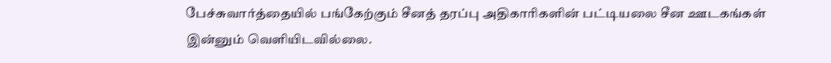பேச்சுவார்த்தையில் பங்கேற்கும் சீனத் தரப்பு அதிகாரிகளின் பட்டியலை சீன ஊடகங்கள் இன்னும் வெளியிடவில்லை.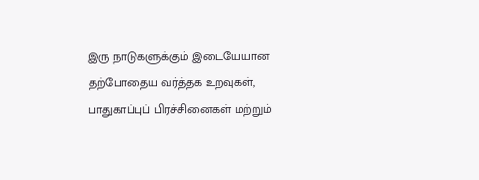இரு நாடுகளுக்கும் இடையேயான தற்போதைய வர்த்தக உறவுகள், பாதுகாப்புப் பிரச்சினைகள் மற்றும்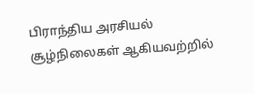பிராந்திய அரசியல் சூழ்நிலைகள் ஆகியவற்றில்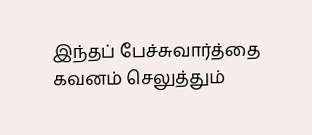இந்தப் பேச்சுவார்த்தை கவனம் செலுத்தும்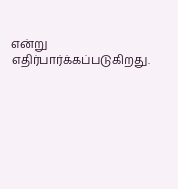என்று எதிர்பார்க்கப்படுகிறது.